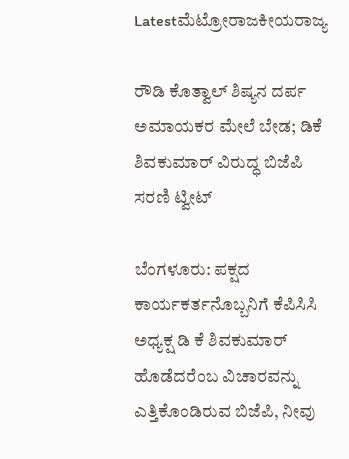Latestಮೆಟ್ರೋರಾಜಕೀಯರಾಜ್ಯ

ರೌಡಿ ಕೊತ್ವಾಲ್ ಶಿಷ್ಯನ ದರ್ಪ ಅಮಾಯಕರ ಮೇಲೆ ಬೇಡ; ಡಿಕೆ ಶಿವಕುಮಾರ್ ವಿರುದ್ಧ ಬಿಜೆಪಿ ಸರಣಿ ಟ್ವೀಟ್

ಬೆಂಗಳೂರು: ಪಕ್ಷದ ಕಾರ್ಯಕರ್ತನೊಬ್ಬನಿಗೆ ಕೆಪಿಸಿಸಿ ಅಧ್ಯಕ್ಷ ಡಿ ಕೆ ಶಿವಕುಮಾರ್ ಹೊಡೆದರೆಂಬ ವಿಚಾರವನ್ನು ಎತ್ತಿಕೊಂಡಿರುವ ಬಿಜೆಪಿ, ನೀವು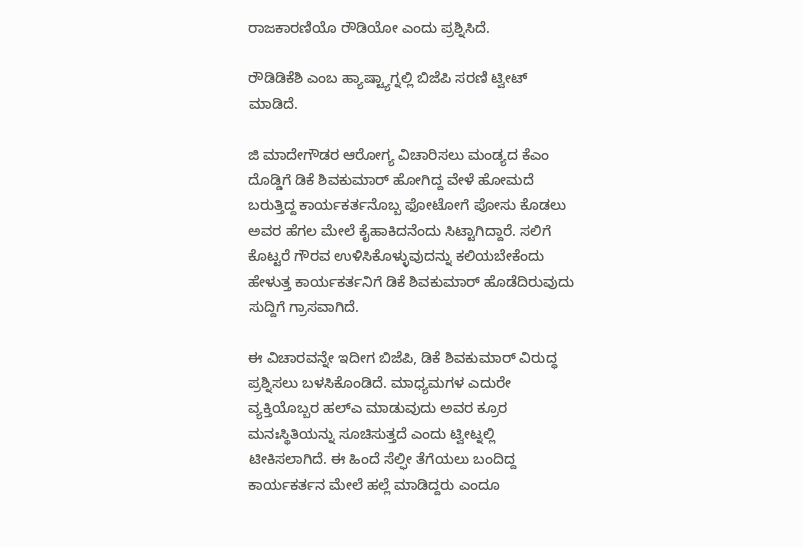ರಾಜಕಾರಣಿಯೊ ರೌಡಿಯೋ ಎಂದು ಪ್ರಶ್ನಿಸಿದೆ.

ರೌಡಿಡಿಕೆಶಿ ಎಂಬ ಹ್ಯಾಷ್ಟ್ಯಾಗ್ನಲ್ಲಿ ಬಿಜೆಪಿ ಸರಣಿ ಟ್ವೀಟ್ ಮಾಡಿದೆ.

ಜಿ ಮಾದೇಗೌಡರ ಆರೋಗ್ಯ ವಿಚಾರಿಸಲು ಮಂಡ್ಯದ ಕೆಎಂ ದೊಡ್ಡಿಗೆ ಡಿಕೆ ಶಿವಕುಮಾರ್ ಹೋಗಿದ್ದ ವೇಳೆ ಹೋಮದೆ ಬರುತ್ತಿದ್ದ ಕಾರ್ಯಕರ್ತನೊಬ್ಬ ಫೋಟೋಗೆ ಪೋಸು ಕೊಡಲು ಅವರ ಹೆಗಲ ಮೇಲೆ ಕೈಹಾಕಿದನೆಂದು ಸಿಟ್ಟಾಗಿದ್ದಾರೆ. ಸಲಿಗೆ ಕೊಟ್ಟರೆ ಗೌರವ ಉಳಿಸಿಕೊಳ್ಳುವುದನ್ನು ಕಲಿಯಬೇಕೆಂದು ಹೇಳುತ್ತ ಕಾರ್ಯಕರ್ತನಿಗೆ ಡಿಕೆ ಶಿವಕುಮಾರ್ ಹೊಡೆದಿರುವುದು ಸುದ್ದಿಗೆ ಗ್ರಾಸವಾಗಿದೆ.

ಈ ವಿಚಾರವನ್ನೇ ಇದೀಗ ಬಿಜೆಪಿ, ಡಿಕೆ ಶಿವಕುಮಾರ್ ವಿರುದ್ಧ ಪ್ರಶ್ನಿಸಲು ಬಳಸಿಕೊಂಡಿದೆ. ಮಾಧ್ಯಮಗಳ ಎದುರೇ ವ್ಯಕ್ತಿಯೊಬ್ಬರ ಹಲ್ಎ ಮಾಡುವುದು ಅವರ ಕ್ರೂರ ಮನಃಸ್ಥಿತಿಯನ್ನು ಸೂಚಿಸುತ್ತದೆ ಎಂದು ಟ್ವೀಟ್ನಲ್ಲಿ ಟೀಕಿಸಲಾಗಿದೆ. ಈ ಹಿಂದೆ ಸೆಲ್ಫೀ ತೆಗೆಯಲು ಬಂದಿದ್ದ ಕಾರ್ಯಕರ್ತನ ಮೇಲೆ ಹಲ್ಲೆ ಮಾಡಿದ್ದರು ಎಂದೂ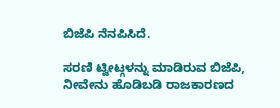ಬಿಜೆಪಿ ನೆನಪಿಸಿದೆ.

ಸರಣಿ ಟ್ವೀಟ್ಗಳನ್ನು ಮಾಡಿರುವ ಬಿಜೆಪಿ, ನೀವೇನು ಹೊಡಿಬಡಿ ರಾಜಕಾರಣದ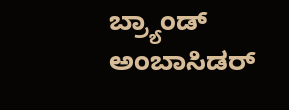ಬ್ರ್ಯಾಂಡ್ ಅಂಬಾಸಿಡರ್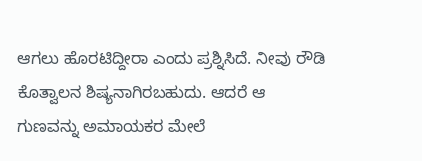ಆಗಲು ಹೊರಟಿದ್ದೀರಾ ಎಂದು ಪ್ರಶ್ನಿಸಿದೆ. ನೀವು ರೌಡಿ ಕೊತ್ವಾಲನ ಶಿಷ್ಯನಾಗಿರಬಹುದು. ಆದರೆ ಆ ಗುಣವನ್ನು ಅಮಾಯಕರ ಮೇಲೆ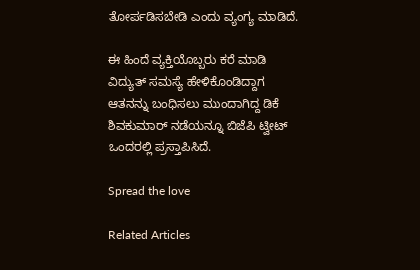ತೋರ್ಪಡಿಸಬೇಡಿ ಎಂದು ವ್ಯಂಗ್ಯ ಮಾಡಿದೆ.

ಈ ಹಿಂದೆ ವ್ಯಕ್ತಿಯೊಬ್ಬರು ಕರೆ ಮಾಡಿ ವಿದ್ಯುತ್ ಸಮಸ್ಯೆ ಹೇಳಿಕೊಂಡಿದ್ದಾಗ ಆತನನ್ನು ಬಂಧಿಸಲು ಮುಂದಾಗಿದ್ದ ಡಿಕೆ ಶಿವಕುಮಾರ್ ನಡೆಯನ್ನೂ ಬಿಜೆಪಿ ಟ್ವೀಟ್ ಒಂದರಲ್ಲಿ ಪ್ರಸ್ತಾಪಿಸಿದೆ.

Spread the love

Related Articles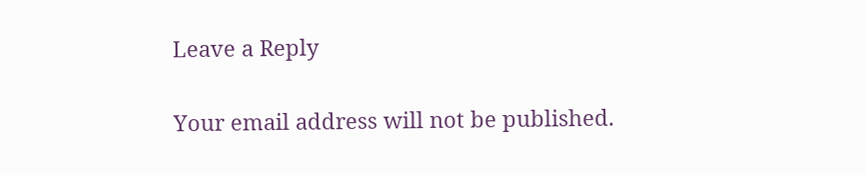Leave a Reply

Your email address will not be published.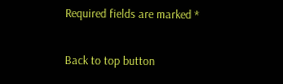Required fields are marked *

Back to top button